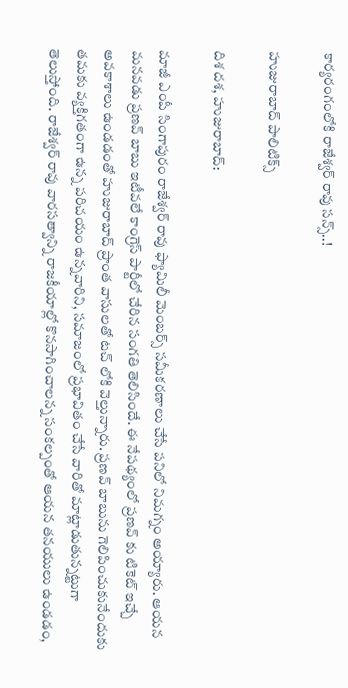కార్యరంగంలోకి రాజేశ్వర్ రావు సన్స్..!

హుజురాబాద్ పాలిటిక్స్

దిశ దశ, హుజురాబాద్:

మాజీ ఎంపీ సింగాపురం రాజేశ్వర్ రావు ఫ్యామిలీ మెంబర్స్ సమీకరణాలు చేసే పనిలో నిమగ్నం అయ్యారు. ఆయన మనవడు ప్రణవ్ బాబు ఇటీవలే కాంగ్రెస్ పార్టీలో చేరిన సంగతి తెలిసిందే. ఈ నేపథ్యంలో ప్రణవ్ కు టికెట్ ఇచ్చే అవకాశాలు ఉండడంతో హుజురాబాద్ ప్రాంత వాసులతో టచ్ లోకి వెల్తున్నారు. ప్రణవ్ బాబును గెలిపించుకునేందుకు తమకు వ్యక్తిగతంగా ఉన్న పరిచయం ఉన్నవారిని, సమాజంలో ప్రభావితం చేసే వారితో మాట్లాడుతున్నట్టుగా తెలుస్తోంది. రాజేశ్వర్ రావు వారసత్వాన్ని రాజకీయాల్లో కొనసాగించాలన్న సంకల్పంతో ఆయన తనయులు ఉండడం,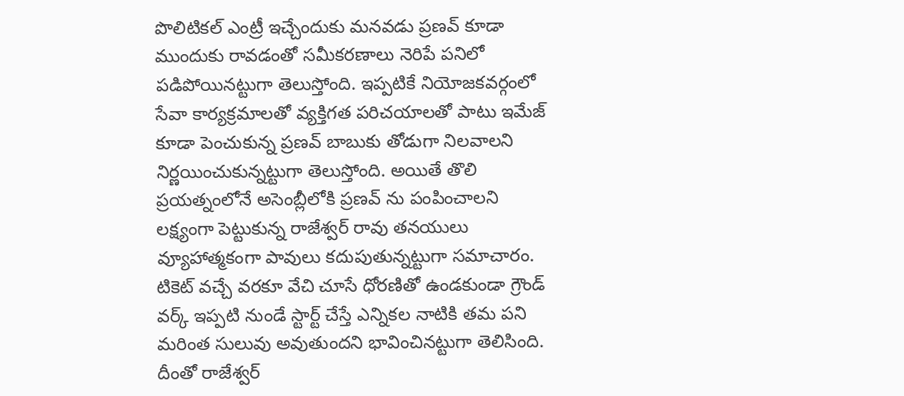పొలిటికల్ ఎంట్రీ ఇచ్చేందుకు మనవడు ప్రణవ్ కూడా ముందుకు రావడంతో సమీకరణాలు నెరిపే పనిలో పడిపోయినట్టుగా తెలుస్తోంది. ఇప్పటికే నియోజకవర్గంలో సేవా కార్యక్రమాలతో వ్యక్తిగత పరిచయాలతో పాటు ఇమేజ్ కూడా పెంచుకున్న ప్రణవ్ బాబుకు తోడుగా నిలవాలని నిర్ణయించుకున్నట్టుగా తెలుస్తోంది. అయితే తొలి ప్రయత్నంలోనే అసెంబ్లీలోకి ప్రణవ్ ను పంపించాలని లక్ష్యంగా పెట్టుకున్న రాజేశ్వర్ రావు తనయులు వ్యూహాత్మకంగా పావులు కదుపుతున్నట్టుగా సమాచారం. టికెట్ వచ్చే వరకూ వేచి చూసే ధోరణితో ఉండకుండా గ్రౌండ్ వర్క్ ఇప్పటి నుండే స్టార్ట్ చేస్తే ఎన్నికల నాటికి తమ పని మరింత సులువు అవుతుందని భావించినట్టుగా తెలిసింది. దీంతో రాజేశ్వర్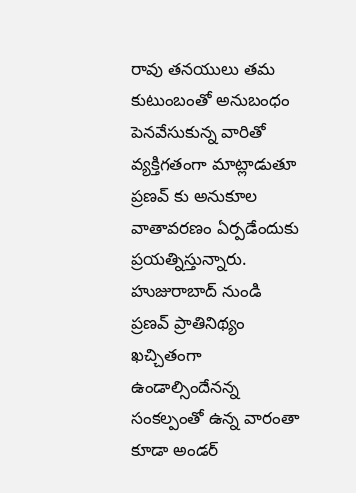రావు తనయులు తమ కుటుంబంతో అనుబంధం పెనవేసుకున్న వారితో వ్యక్తిగతంగా మాట్లాడుతూ ప్రణవ్ కు అనుకూల వాతావరణం ఏర్పడేందుకు ప్రయత్నిస్తున్నారు. హుజురాబాద్ నుండి ప్రణవ్ ప్రాతినిథ్యం ఖచ్చితంగా ఉండాల్సిందేనన్న సంకల్పంతో ఉన్న వారంతా కూడా అండర్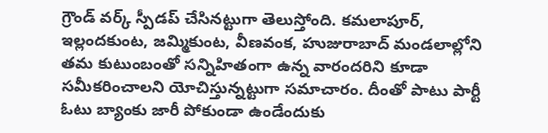గ్రౌండ్ వర్క్ స్పీడప్ చేసినట్టుగా తెలుస్తోంది. కమలాపూర్, ఇల్లందకుంట, జమ్మికుంట, వీణవంక, హుజురాబాద్ మండలాల్లోని తమ కుటుంబంతో సన్నిహితంగా ఉన్న వారందరిని కూడా సమీకరించాలని యోచిస్తున్నట్టుగా సమాచారం. దీంతో పాటు పార్టీ ఓటు బ్యాంకు జారీ పోకుండా ఉండేందుకు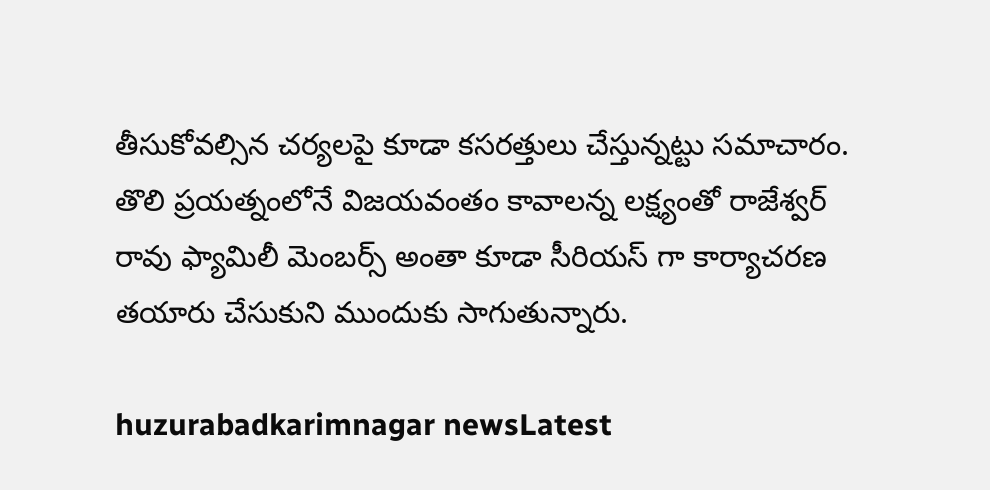తీసుకోవల్సిన చర్యలపై కూడా కసరత్తులు చేస్తున్నట్టు సమాచారం. తొలి ప్రయత్నంలోనే విజయవంతం కావాలన్న లక్ష్యంతో రాజేశ్వర్ రావు ఫ్యామిలీ మెంబర్స్ అంతా కూడా సీరియస్ గా కార్యాచరణ తయారు చేసుకుని ముందుకు సాగుతున్నారు.

huzurabadkarimnagar newsLatest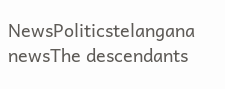NewsPoliticstelangana newsThe descendants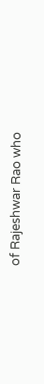of Rajeshwar Rao who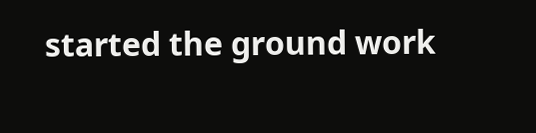started the ground work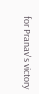for Pranav's victory